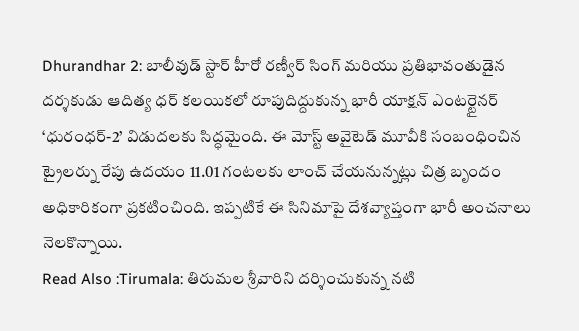Dhurandhar 2: బాలీవుడ్ స్టార్ హీరో రణ్వీర్ సింగ్ మరియు ప్రతిభావంతుడైన దర్శకుడు ఆదిత్య ధర్ కలయికలో రూపుదిద్దుకున్న భారీ యాక్షన్ ఎంటర్టైనర్ ‘ధురంధర్-2’ విడుదలకు సిద్ధమైంది. ఈ మోస్ట్ అవైటెడ్ మూవీకి సంబంధించిన ట్రైలర్ను రేపు ఉదయం 11.01 గంటలకు లాంచ్ చేయనున్నట్లు చిత్ర బృందం అధికారికంగా ప్రకటించింది. ఇప్పటికే ఈ సినిమాపై దేశవ్యాప్తంగా భారీ అంచనాలు నెలకొన్నాయి.
Read Also :Tirumala: తిరుమల శ్రీవారిని దర్శించుకున్న నటి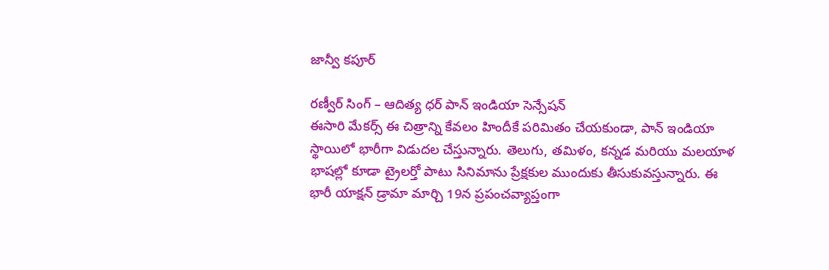జాన్వీ కపూర్

రణ్వీర్ సింగ్ – ఆదిత్య ధర్ పాన్ ఇండియా సెన్సేషన్
ఈసారి మేకర్స్ ఈ చిత్రాన్ని కేవలం హిందీకే పరిమితం చేయకుండా, పాన్ ఇండియా స్థాయిలో భారీగా విడుదల చేస్తున్నారు. తెలుగు, తమిళం, కన్నడ మరియు మలయాళ భాషల్లో కూడా ట్రైలర్తో పాటు సినిమాను ప్రేక్షకుల ముందుకు తీసుకువస్తున్నారు. ఈ భారీ యాక్షన్ డ్రామా మార్చి 19న ప్రపంచవ్యాప్తంగా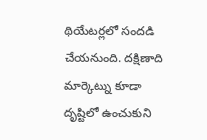థియేటర్లలో సందడి చేయనుంది. దక్షిణాది మార్కెట్ను కూడా దృష్టిలో ఉంచుకుని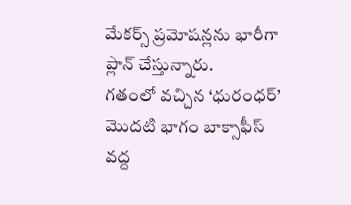మేకర్స్ ప్రమోషన్లను భారీగా ప్లాన్ చేస్తున్నారు.
గతంలో వచ్చిన ‘ధురంధర్’ మొదటి భాగం బాక్సాఫీస్ వద్ద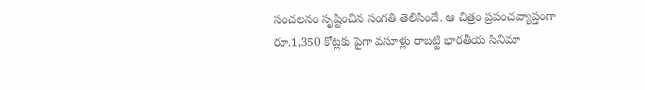సంచలనం సృష్టించిన సంగతి తెలిసిందే. ఆ చిత్రం ప్రపంచవ్యాప్తంగా రూ.1,350 కోట్లకు పైగా వసూళ్లు రాబట్టి భారతీయ సినిమా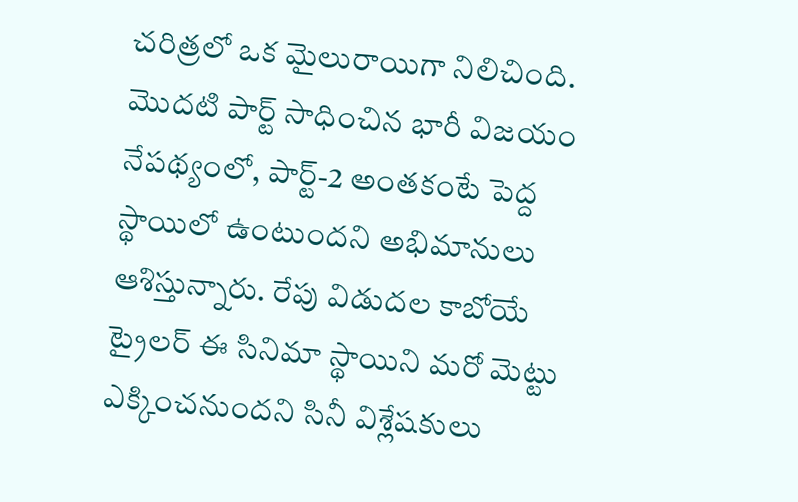చరిత్రలో ఒక మైలురాయిగా నిలిచింది. మొదటి పార్ట్ సాధించిన భారీ విజయం నేపథ్యంలో, పార్ట్-2 అంతకంటే పెద్ద స్థాయిలో ఉంటుందని అభిమానులు ఆశిస్తున్నారు. రేపు విడుదల కాబోయే ట్రైలర్ ఈ సినిమా స్థాయిని మరో మెట్టు ఎక్కించనుందని సినీ విశ్లేషకులు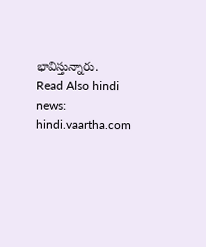భావిస్తున్నారు.
Read Also hindi news: hindi.vaartha.com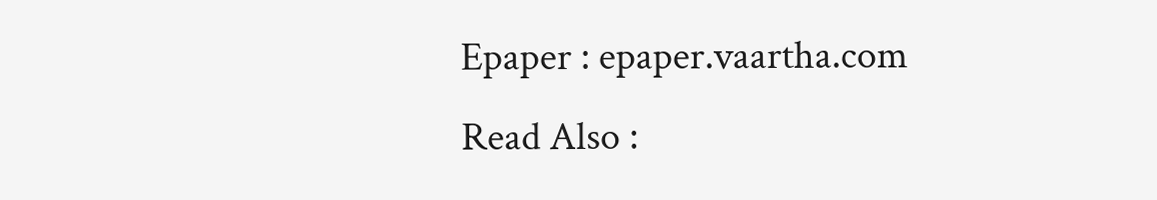Epaper : epaper.vaartha.com
Read Also :